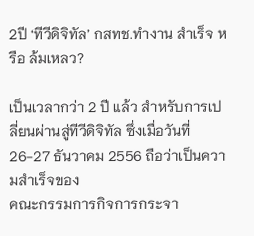2ปี ‘ทีวีดิจิทัล’ กสทช.ทำงาน สำเร็จ หรือ ล้มเหลว?

เป็นเวลากว่า 2 ปี แล้ว สำหรับการเปลี่ยนผ่านสู่ทีวีดิจิทัล ซึ่งเมื่อวันที่ 26-27 ธันวาคม 2556 ถือว่าเป็นความสำเร็จของ
คณะกรรมการกิจการกระจา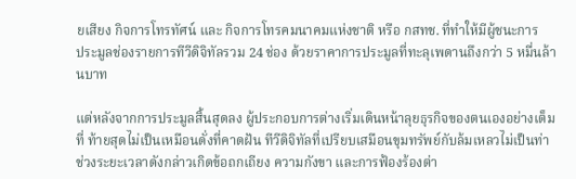ยเสียง กิจการโทรทัศน์ และ กิจการโทรคมนาคมแห่งชาติ หรือ กสทช. ที่ทำให้มีผู้ชนะการ
ประมูลช่องรายการทีวีดิจิทัลรวม 24 ช่อง ด้วยราคาการประมูลที่ทะลุเพดานถึงกว่า 5 หมื่นล้านบาท

แต่หลังจากการประมูลสิ้นสุดลง ผู้ประกอบการต่างเริ่มเดินหน้าลุยธุรกิจของตนเองอย่างเต็มที่ ท้ายสุดไม่เป็นเหมือนดั่งที่คาดฝัน ทีวีดิจิทัลที่เปรียบเสมือนขุมทรัพย์กับล้มเหลวไม่เป็นท่า ช่วงระยะเวลาดังกล่าวเกิดข้อถกเถียง ความกังขา และการฟ้องร้องต่า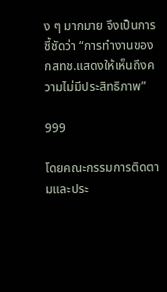ง ๆ มากมาย จึงเป็นการชี้ชัดว่า “การทำงานของ กสทช.แสดงให้เห็นถึงความไม่มีประสิทธิภาพ”

999

โดยคณะกรรมการติดตามและประ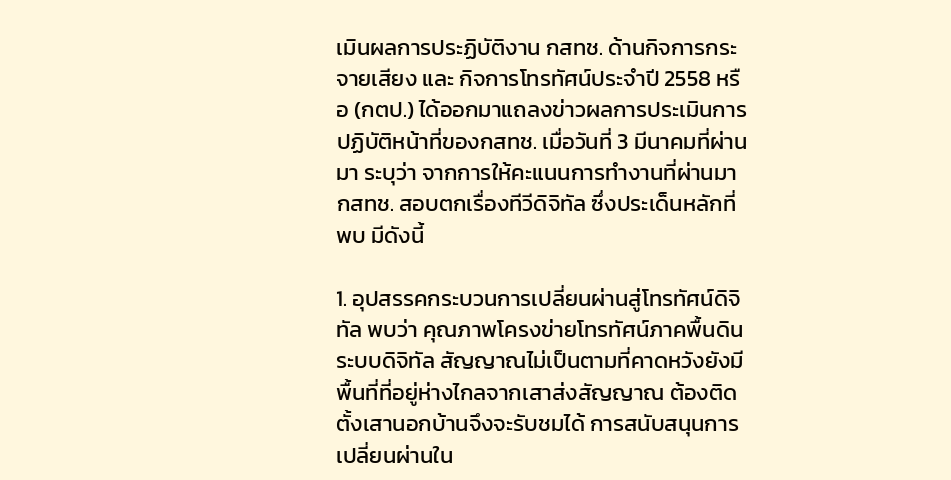เมินผลการประฏิบัติงาน กสทช. ด้านกิจการกระจายเสียง และ กิจการโทรทัศน์ประจำปี 2558 หรือ (กตป.) ได้ออกมาแถลงข่าวผลการประเมินการปฏิบัติหน้าที่ของกสทช. เมื่อวันที่ 3 มีนาคมที่ผ่านมา ระบุว่า จากการให้คะแนนการทำงานที่ผ่านมา กสทช. สอบตกเรื่องทีวีดิจิทัล ซึ่งประเด็นหลักที่พบ มีดังนี้

1. อุปสรรคกระบวนการเปลี่ยนผ่านสู่โทรทัศน์ดิจิทัล พบว่า คุณภาพโครงข่ายโทรทัศน์ภาคพื้นดินระบบดิจิทัล สัญญาณไม่เป็นตามที่คาดหวังยังมีพื้นที่ที่อยู่ห่างไกลจากเสาส่งสัญญาณ ต้องติดตั้งเสานอกบ้านจึงจะรับชมได้ การสนับสนุนการเปลี่ยนผ่านใน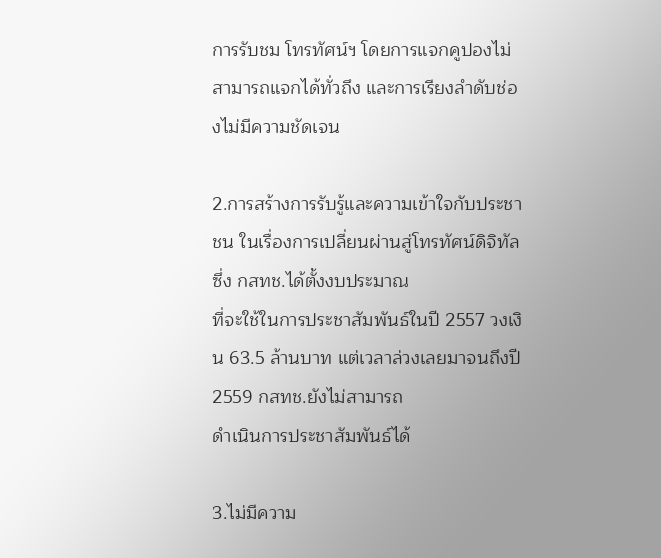การรับชม โทรทัศน์ฯ โดยการแจกคูปองไม่สามารถแจกได้ทั่วถึง และการเรียงลำดับช่องไม่มีความชัดเจน

2.การสร้างการรับรู้และความเข้าใจกับประชาชน ในเรื่องการเปลี่ยนผ่านสู่โทรทัศน์ดิจิทัล ซึ่ง กสทช.ได้ตั้งงบประมาณ
ที่จะใช้ในการประชาสัมพันธ์ในปี 2557 วงเงิน 63.5 ล้านบาท แต่เวลาล่วงเลยมาจนถึงปี 2559 กสทช.ยังไม่สามารถ
ดำเนินการประชาสัมพันธ์ได้

3.ไม่มีความ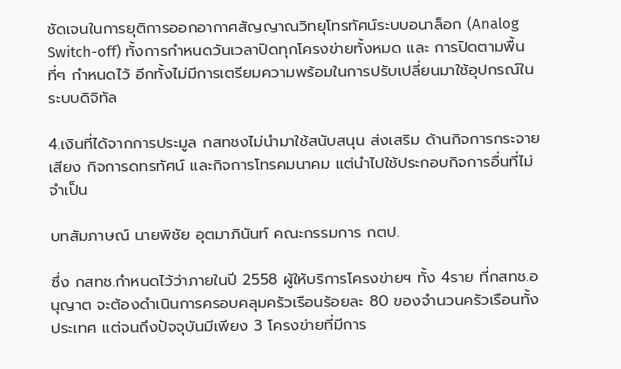ชัดเจนในการยุติการออกอากาศสัญญาณวิทยุโทรทัศน์ระบบอนาล็อก (Analog Switch-off) ทั้งการกำหนดวันเวลาปิดทุกโครงข่ายทั้งหมด และ การปิดตามพื้นที่ๆ กำหนดไว้ อีกทั้งไม่มีการเตรียมความพร้อมในการปรับเปลี่ยนมาใช้อุปกรณ์ในระบบดิจิทัล

4.เงินที่ได้จากการประมูล กสทชงไม่นำมาใช้สนับสนุน ส่งเสริม ด้านกิจการกระจายเสียง กิจการดทรทัศน์ และกิจการโทรคมนาคม แต่นำไปใช้ประกอบกิจการอื่นที่ไม่จำเป็น

บทสัมภาษณ์ นายพิชัย อุตมาภินันท์ คณะกรรมการ กตป.

ซึ่ง กสทช.กำหนดไว้ว่าภายในปี 2558 ผู้ให้บริการโครงข่ายฯ ทั้ง 4ราย ที่กสทช.อนุญาต จะต้องดำเนินการครอบคลุมครัวเรือนร้อยละ 80 ของจำนวนครัวเรือนทั้งประเทศ แต่จนถึงปัจจุบันมีเพียง 3 โครงข่ายที่มีการ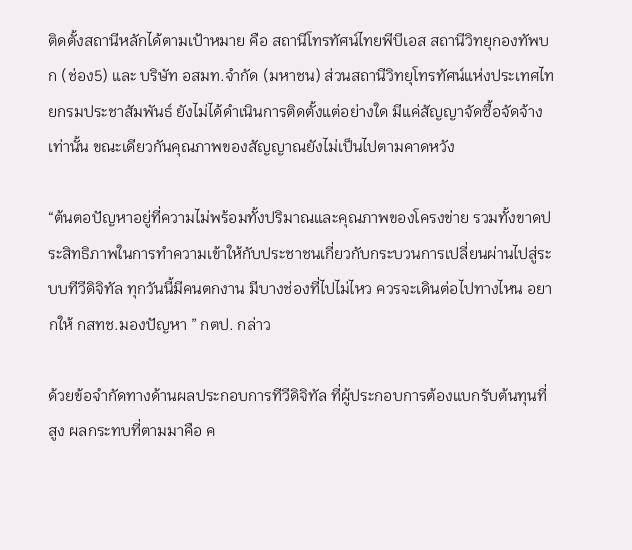ติดตั้งสถานีหลักได้ตามเป้าหมาย คือ สถานีโทรทัศน์ไทยพีบีเอส สถานีวิทยุกองทัพบก (ช่อง5) และ บริษัท อสมท.จำกัด (มหาชน) ส่วนสถานีวิทยุโทรทัศน์แห่งประเทศไทยกรมประชาสัมพันธ์ ยังไม่ได้ดำเนินการติดตั้งแต่อย่างใด มีแค่สัญญาจัดซื้อจัดจ้างเท่านั้น ขณะเดียวกันคุณภาพของสัญญาณยังไม่เป็นไปตามคาดหวัง

“ต้นตอปัญหาอยู่ที่ความไม่พร้อมทั้งปริมาณและคุณภาพของโครงข่าย รวมทั้งขาดประสิทธิภาพในการทำความเข้าให้กับประชาชนเกี่ยวกับกระบวนการเปลี่ยนผ่านไปสู่ระบบทีวีดิจิทัล ทุกวันนี้มีคนตกงาน มีบางช่องที่ไปไม่ไหว ควรจะเดินต่อไปทางไหน อยากให้ กสทช.มองปัญหา ” กตป. กล่าว

ด้วยข้อจำกัดทางด้านผลประกอบการทีวีดิจิทัล ที่ผู้ประกอบการต้องแบกรับต้นทุนที่สูง ผลกระทบที่ตามมาคือ ค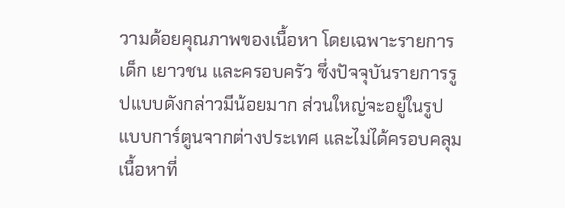วามด้อยคุณภาพของเนื้อหา โดยเฉพาะรายการเด็ก เยาวชน และครอบครัว ซึ่งปัจจุบันรายการรูปแบบดังกล่าวมีน้อยมาก ส่วนใหญ่จะอยู่ในรูปแบบการ์ตูนจากต่างประเทศ และไม่ได้ครอบคลุมเนื้อหาที่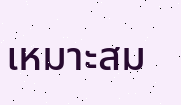เหมาะสม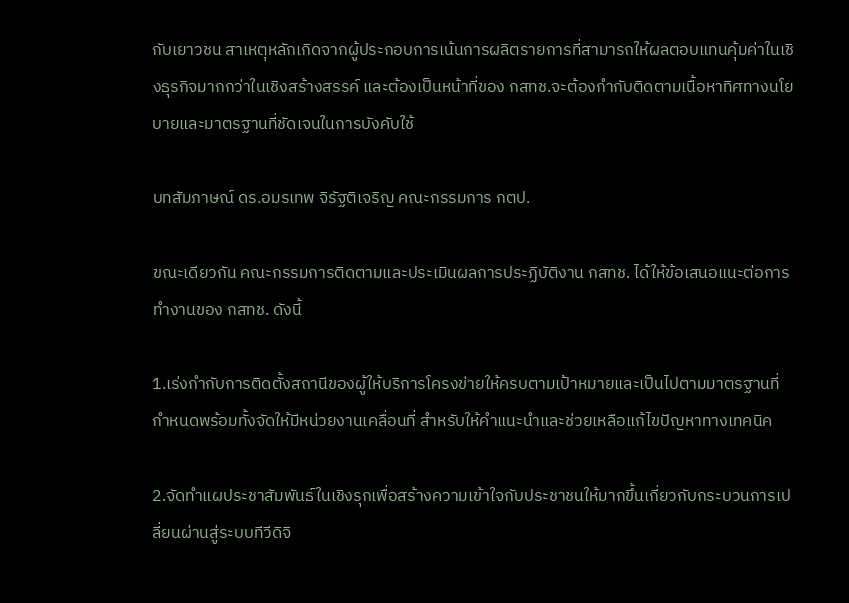กับเยาวชน สาเหตุหลักเกิดจากผู้ประกอบการเน้นการผลิตรายการที่สามารถให้ผลตอบแทนคุ้มค่าในเชิงธุรกิจมากกว่าในเชิงสร้างสรรค์ และต้องเป็นหน้าที่ของ กสทช.จะต้องกำกับติดตามเนื้อหาทิศทางนโยบายและมาตรฐานที่ชัดเจนในการบังคับใช้

บทสัมภาษณ์ ดร.อมรเทพ จิรัฐติเจริญ คณะกรรมการ กตป.

ขณะเดียวกัน คณะกรรมการติดตามและประเมินผลการประฏิบัติงาน กสทช. ได้ให้ข้อเสนอแนะต่อการทำงานของ กสทช. ดังนี้

1.เร่งกำกับการติดตั้งสถานีของผู้ให้บริการโครงข่ายให้ครบตามเป้าหมายและเป็นไปตามมาตรฐานที่กำหนดพร้อมทั้งจัดให้มีหน่วยงานเคลื่อนที่ สำหรับให้คำแนะนำและช่วยเหลือแก้ไขปัญหาทางเทคนิค

2.จัดทำแผประชาสัมพันธ์ในเชิงรุกเพื่อสร้างความเข้าใจกับประชาชนให้มากขึ้นเกี่ยวกับกระบวนการเปลี่ยนผ่านสู่ระบบทีวีดิจิ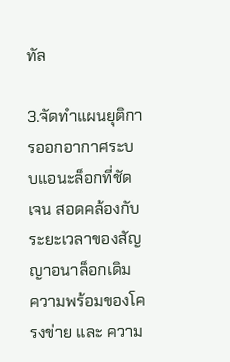ทัล

3.จัดทำแผนยุติการออกอากาศระบบแอนะล็อกที่ชัดเจน สอดคล้องกับระยะเวลาของสัญญาอนาล็อกเดิม ความพร้อมของโครงข่าย และ ความ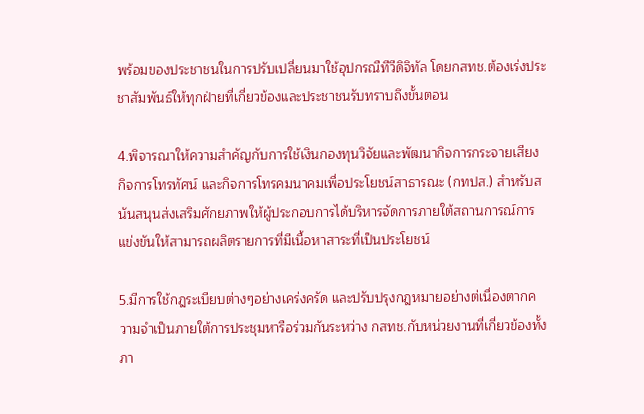พร้อมของประชาชนในการปรับเปลี่ยนมาใช้อุปกรณืทีวีดิจิทัล โดยกสทช.ต้องเร่งประชาสัมพันธ์ให้ทุกฝ่ายที่เกี่ยวข้องและประชาชนรับทราบถึงขั้นตอน

4.พิจารณาให้ความสำคัญกับการใช้เงินกองทุนวิจัยและพัฒนากิจการกระจายเสียง กิจการโทรทัศน์ และกิจการโทรคมนาคมเพื่อประโยชน์สาธารณะ (กทปส.) สำหรับสนันสนุนส่งเสริมศักยภาพให้ผู้ประกอบการได้บริหารจัดการภายใต้สถานการณ์การแข่งขันให้สามารถผลิตรายการที่มีเนื้อหาสาระที่เป็นประโยชน์

5.มีการใช้กฎระเบียบต่างๆอย่างเคร่งครัด และปรับปรุงกฎหมายอย่างต่เนื่องตากความจำเป็นภายใต้การประชุมหารือร่วมกันระหว่าง กสทช.กับหน่วยงานที่เกี่ยวข้องทั้งภา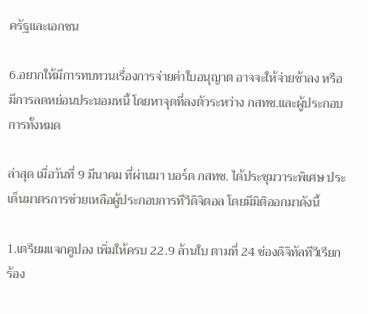ครัฐและเอกชน

6.อยากให้มีการทบทวนเรื่องการจ่ายค่าใบอนุญาต อาจจะให้จ่ายช้าลง หรือมีการลดหย่อนประนอมหนี้ โดยหาจุดที่ลงตัวระหว่าง กสทช.และผู้ประกอบการทั้งหมด

ล่าสุด เมื่อวันที่ 9 มีนาคม ที่ผ่านมา บอร์ด กสทช. ได้ประชุมวาระพิเศษ ประเด็นมาตรการช่วยเหลือผู้ประกอบการทีวีดิจิตอล โดยมีมิติออกมาดังนี้

1.เตรียมแจกคูปอง เพิ่มให้ครบ 22.9 ล้านใบ ตามที่ 24 ช่องดิจิทัลทีวีเรียกร้อง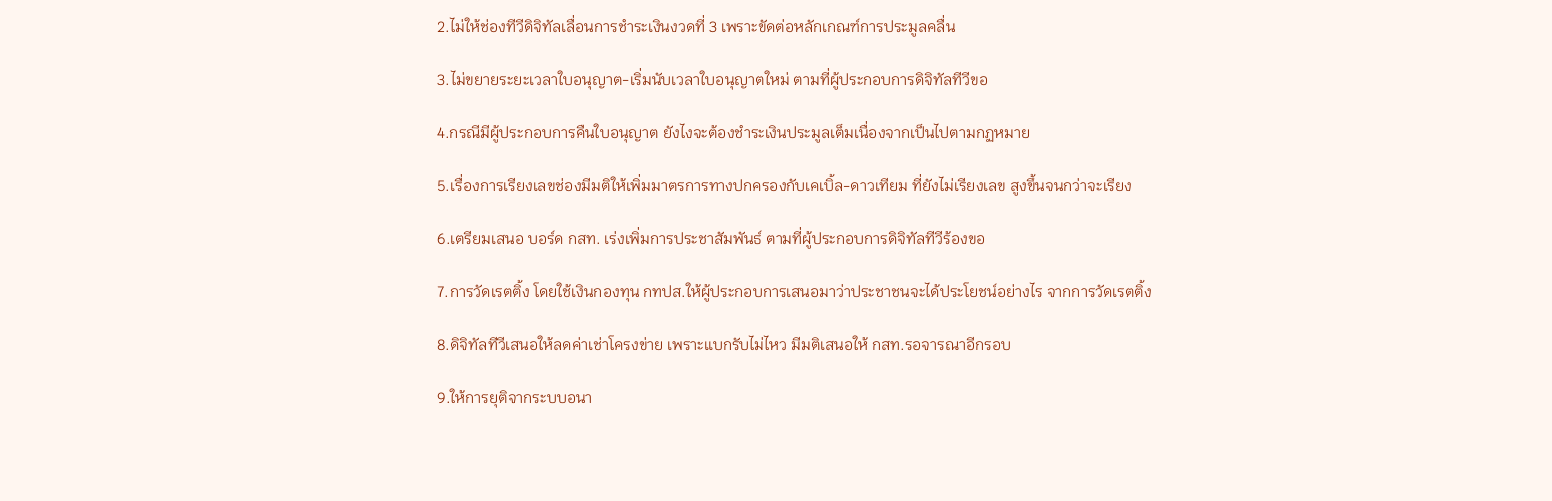2.ไม่ให้ช่องทีวีดิจิทัลเลื่อนการชำระเงินงวดที่ 3 เพราะขัดต่อหลักเกณฑ์การประมูลคลื่น

3.ไม่ขยายระยะเวลาใบอนุญาต-เริ่มนับเวลาใบอนุญาตใหม่ ตามที่ผู้ประกอบการดิจิทัลทีวีขอ

4.กรณีมีผู้ประกอบการคืนใบอนุญาต ยังไงจะต้องชำระเงินประมูลเต็มเนื่องจากเป็นไปตามกฏหมาย

5.เรื่องการเรียงเลขช่องมีมติให้เพิ่มมาตรการทางปกครองกับเคเบิ้ล-ดาวเทียม ที่ยังไม่เรียงเลข สูงขึ้นจนกว่าจะเรียง

6.เตรียมเสนอ บอร์ด กสท. เร่งเพิ่มการประชาสัมพันธ์ ตามที่ผู้ประกอบการดิจิทัลทีวีร้องขอ

7.การวัดเรตติ้ง โดยใช้เงินกองทุน กทปส.ให้ผู้ประกอบการเสนอมาว่าประชาชนจะได้ประโยชน์อย่างไร จากการวัดเรตติ้ง

8.ดิจิทัลทีวีเสนอให้ลดค่าเช่าโครงข่าย เพราะแบกรับไม่ไหว มีมติเสนอให้ กสท.รอจารณาอีกรอบ

9.ให้การยุติจากระบบอนา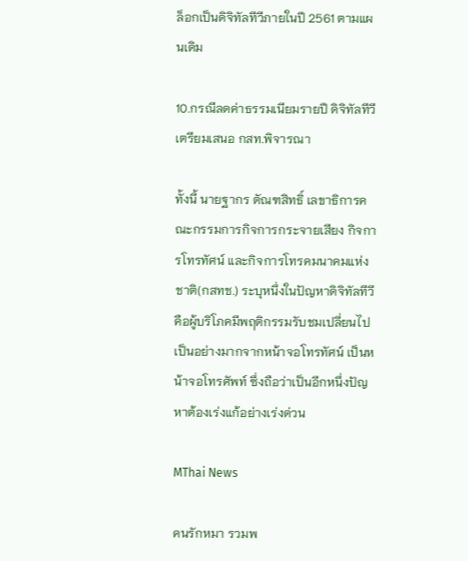ล็อกเป็นดิจิทัลทีวีภายในปี 2561 ตามแผนเดิม

10.กรณีลดค่าธรรมเนียมรายปี ดิจิทัลทีวี เตรียมเสนอ กสท.พิจารณา

ทั้งนี้ นายฐากร ตัณฑสิทธิ์ เลขาธิการคณะกรรมการกิจการกระจายเสียง กิจการโทรทัศน์ และกิจการโทรคมนาคมแห่งชาติ(กสทช.) ระบุหนึ่งในปัญหาดิจิทัลทีวี คือผู้บริโภคมีพฤติกรรมรับชมเปลี่ยนไปเป็นอย่างมากจากหน้าจอโทรทัศน์ เป็นหน้าจอโทรศัพท์ ซึ่งถือว่าเป็นอีกหนึ่งปัญหาต้องเร่งแก้อย่างเร่งด่วน

MThai News

คนรักหมา รวมพ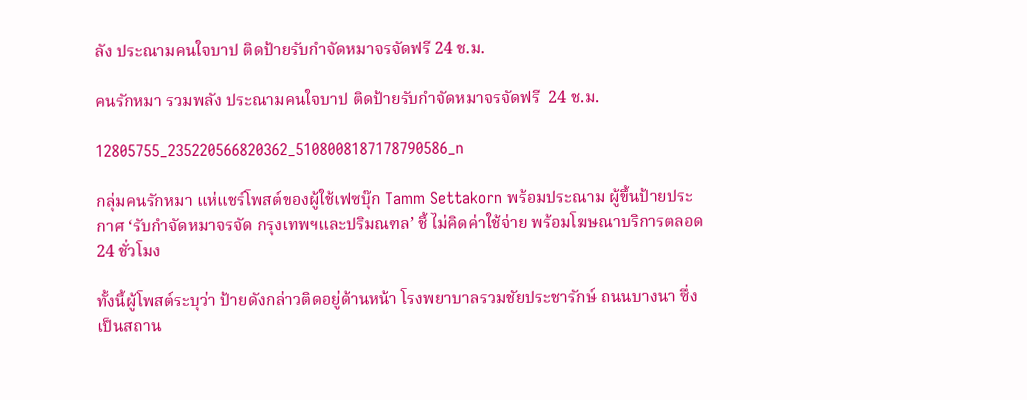ลัง ประณามคนใจบาป ติดป้ายรับกำจัดหมาจรจัดฟรี 24 ช.ม.

คนรักหมา รวมพลัง ประณามคนใจบาป ติดป้ายรับกำจัดหมาจรจัดฟรี  24 ช.ม.

12805755_235220566820362_5108008187178790586_n

กลุ่มคนรักหมา แห่แชร์โพสต์ของผู้ใช้เฟซบุ๊ก Tamm Settakorn พร้อมประณาม ผู้ขึ้นป้ายประกาศ ‘รับกำจัดหมาจรจัด กรุงเทพฯและปริมณฑล’ ชี้ ไม่คิดค่าใช้จ่าย พร้อมโฆษณาบริการตลอด 24 ชั่วโมง

ทั้งนี้ผู้โพสต์ระบุว่า ป้ายดังกล่าวติดอยู่ด้านหน้า โรงพยาบาลรวมชัยประชารักษ์ ถนนบางนา ซึ่งเป็นสถาน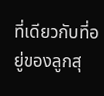ที่เดียวกับที่อยู่ของลูกสุ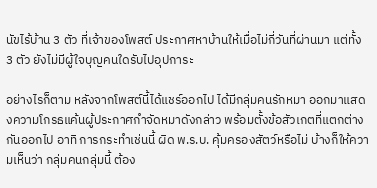นัขไร้บ้าน 3 ตัว ที่เจ้าของโพสต์ ประกาศหาบ้านให้เมื่อไม่กี่วันที่ผ่านมา แต่ทั้ง 3 ตัว ยังไม่มีผู้ใจบุญคนใดรับไปอุปการะ

อย่างไรก็ตาม หลังจากโพสต์นี้ได้แชร์ออกไป ได้มีกลุ่มคนรักหมา ออกมาแสดงความโกรธแค้นผู้ประกาศกำจัดหมาดังกล่าว พร้อมตั้งข้อสัวเกตที่แตกต่างกันออกไป อาทิ การกระทำเช่นนี้ ผิด พ.ร.บ. คุ้มครองสัตว์หรือไม่ บ้างก็ให้ความเห็นว่า กลุ่มคนกลุ่มนี้ ต้อง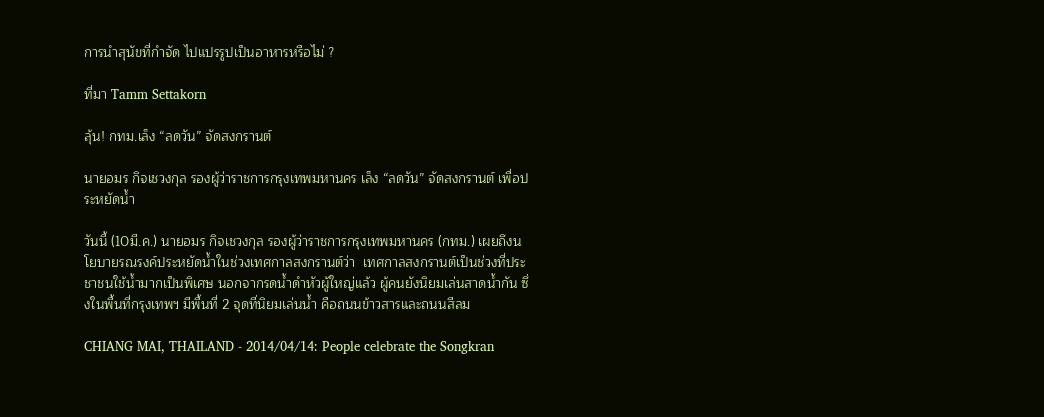การนำสุนัขที่กำจัด ไปแปรรูปเป็นอาหารหรือไม่ ?

ที่มา Tamm Settakorn

ลุ้น! กทม.เล็ง “ลดวัน” จัดสงกรานต์

นายอมร กิจเชวงกุล รองผู้ว่าราชการกรุงเทพมหานคร เล็ง “ลดวัน” จัดสงกรานต์ เพื่อประหยัดน้ำ

วันนี้ (10มี.ค.) นายอมร กิจเชวงกุล รองผู้ว่าราชการกรุงเทพมหานคร (กทม.) เผยถึงนโยบายรณรงค์ประหยัดน้ำในช่วงเทศกาลสงกรานต์ว่า  เทศกาลสงกรานต์เป็นช่วงที่ประชาชนใช้น้ำมากเป็นพิเศษ นอกจากรดน้ำดำหัวผู้ใหญ่แล้ว ผู้คนยังนิยมเล่นสาดน้ำกัน ซึ่งในพื้นที่กรุงเทพฯ มีพื้นที่ 2 จุดที่นิยมเล่นน้ำ คือถนนข้าวสารและถนนสีลม

CHIANG MAI, THAILAND - 2014/04/14: People celebrate the Songkran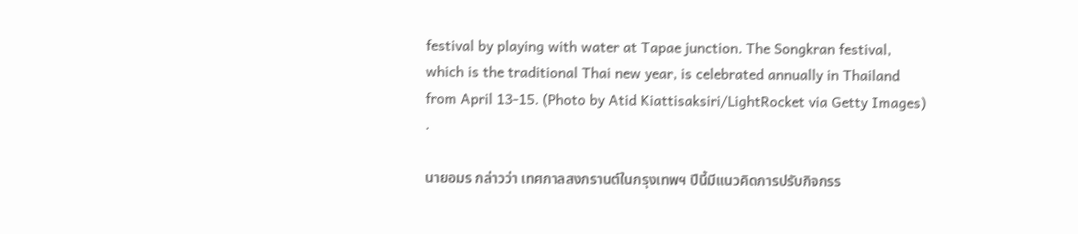festival by playing with water at Tapae junction. The Songkran festival, which is the traditional Thai new year, is celebrated annually in Thailand from April 13-15. (Photo by Atid Kiattisaksiri/LightRocket via Getty Images)
.

นายอมร กล่าวว่า เทศกาลสงกรานต์ในกรุงเทพฯ ปีนี้มีแนวคิดการปรับกิจกรร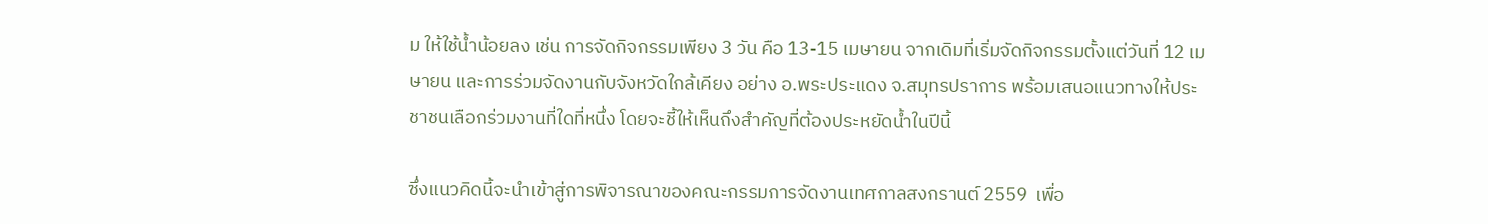ม ให้ใช้น้ำน้อยลง เช่น การจัดกิจกรรมเพียง 3 วัน คือ 13-15 เมษายน จากเดิมที่เริ่มจัดกิจกรรมตั้งแต่วันที่ 12 เมษายน และการร่วมจัดงานกับจังหวัดใกล้เคียง อย่าง อ.พระประแดง จ.สมุทรปราการ พร้อมเสนอแนวทางให้ประชาชนเลือกร่วมงานที่ใดที่หนึ่ง โดยจะชี้ให้เห็นถึงสำคัญที่ต้องประหยัดน้ำในปีนี้

ซึ่งแนวคิดนี้จะนำเข้าสู่การพิจารณาของคณะกรรมการจัดงานเทศกาลสงกรานต์ 2559  เพื่อ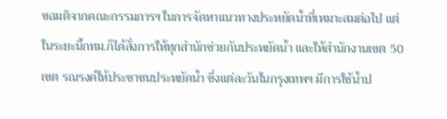ขอมติจากคณะกรรมการฯ ในการจัดหาแนวทางประหยัดน้ำที่เหมาะสมต่อไป แต่ในระยะนี้กทม.ก็ได้สั่งการให้ทุกสำนักช่วยกันประหยัดน้ำ และให้สำนักงานเขต 50 เขต รณรงค์ให้ประชาชนประหยัดน้ำ ซึ่งแต่ละวันในกรุงเทพฯ มีการใช้น้ำป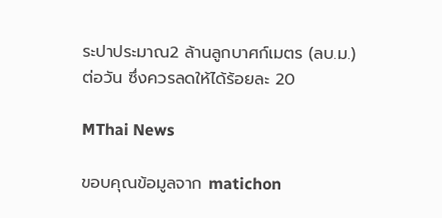ระปาประมาณ2 ล้านลูกบาศก์เมตร (ลบ.ม.) ต่อวัน ซึ่งควรลดให้ได้ร้อยละ 20

MThai News

ขอบคุณข้อมูลจาก matichon